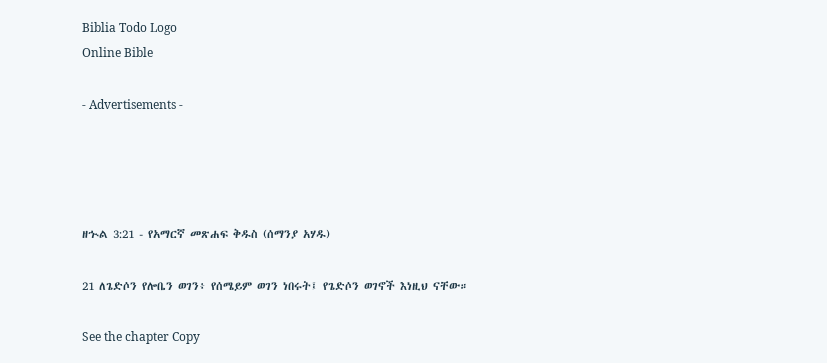Biblia Todo Logo
Online Bible

- Advertisements -




ዘኍል 3:21 - የአማርኛ መጽሐፍ ቅዱስ (ሰማንያ አሃዱ)

21 ለጌድሶን የሎቤን ወገን፥ የሰሜይም ወገን ነበሩት፤ የጌድሶን ወገኖች እነዚህ ናቸው።

See the chapter Copy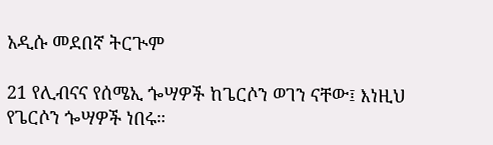አዲሱ መደበኛ ትርጒም

21 የሊብናና የሰሜኢ ጐሣዎች ከጌርሶን ወገን ናቸው፤ እነዚህ የጌርሶን ጐሣዎች ነበሩ።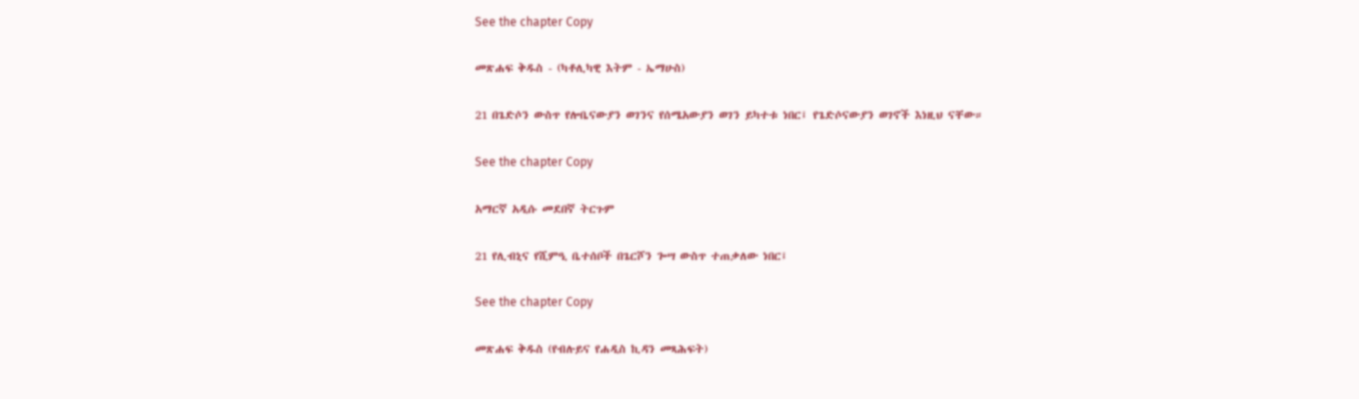See the chapter Copy

መጽሐፍ ቅዱስ - (ካቶሊካዊ እትም - ኤማሁስ)

21 በጌድሶን ውስጥ የሎቤናውያን ወገንና የሰሜአውያን ወገን ይካተቱ ነበር፤ የጌድሶናውያን ወገኖች እነዚህ ናቸው።

See the chapter Copy

አማርኛ አዲሱ መደበኛ ትርጉም

21 የሊብኒና የሺምዒ ቤተሰቦች በጌርሾን ጐሣ ውስጥ ተጠቃለው ነበር፤

See the chapter Copy

መጽሐፍ ቅዱስ (የብሉይና የሐዲስ ኪዳን መጻሕፍት)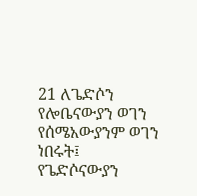21 ለጌድሶን የሎቤናውያን ወገን የሰሜአውያንም ወገን ነበሩት፤ የጌድሶናውያን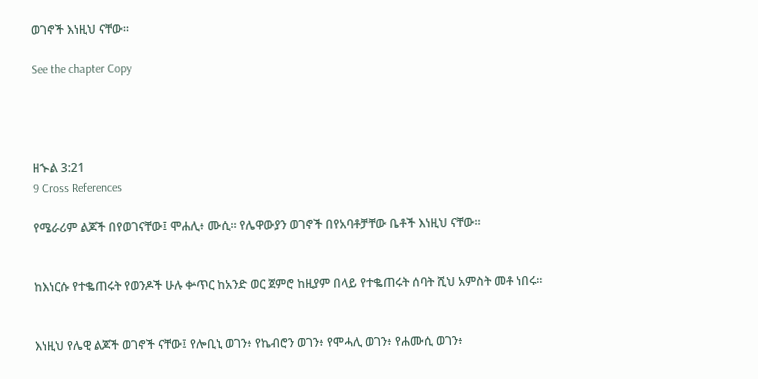ወገኖች እነዚህ ናቸው።

See the chapter Copy




ዘኍል 3:21
9 Cross References

የሜራሪም ልጆች በየወገናቸው፤ ሞሐሊ፥ ሙሲ። የሌዋውያን ወገኖች በየአባቶቻቸው ቤቶች እነዚህ ናቸው።


ከእነርሱ የተቈጠሩት የወንዶች ሁሉ ቍጥር ከአንድ ወር ጀምሮ ከዚያም በላይ የተቈጠሩት ሰባት ሺህ አምስት መቶ ነበሩ።


እነዚህ የሌዊ ልጆች ወገኖች ናቸው፤ የሎቢኒ ወገን፥ የኬብሮን ወገን፥ የሞሓሊ ወገን፥ የሐሙሲ ወገን፥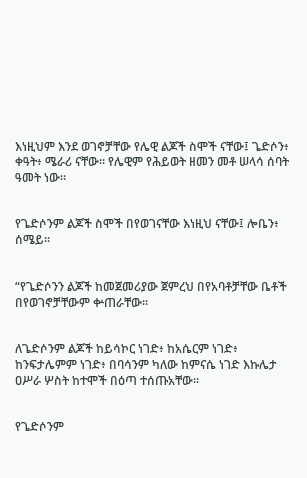እነዚህም እንደ ወገኖቻቸው የሌዊ ልጆች ስሞች ናቸው፤ ጌድሶን፥ ቀዓት፥ ሜራሪ ናቸው። የሌዊም የሕይወት ዘመን መቶ ሠላሳ ሰባት ዓመት ነው።


የጌድሶንም ልጆች ስሞች በየወገናቸው እነዚህ ናቸው፤ ሎቤን፥ ሰሜይ።


“የጌድሶንን ልጆች ከመጀመሪያው ጀምረህ በየአባቶቻቸው ቤቶች በየወገኖቻቸውም ቍጠራቸው።


ለጌድሶንም ልጆች ከይሳኮር ነገድ፥ ከአሴርም ነገድ፥ ከንፍታሌምም ነገድ፥ በባሳንም ካለው ከምናሴ ነገድ እኩሌታ ዐሥራ ሦስት ከተሞች በዕጣ ተሰጡአቸው።


የጌድሶንም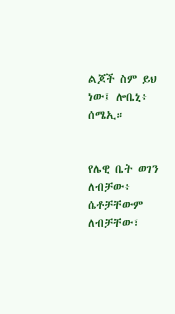ልጆች ስም ይህ ነው፤ ሎቤኒ፥ ሰሜኢ።


የሌዊ ቤት ወገን ለብቻው፥ ሴቶቻቸውም ለብቻቸው፣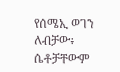የሰሜኢ ወገን ለብቻው፥ ሴቶቻቸውም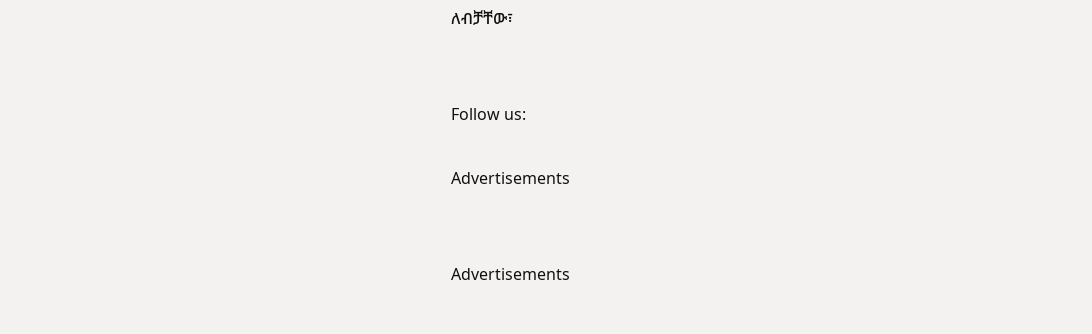ለብቻቸው፣


Follow us:

Advertisements


Advertisements